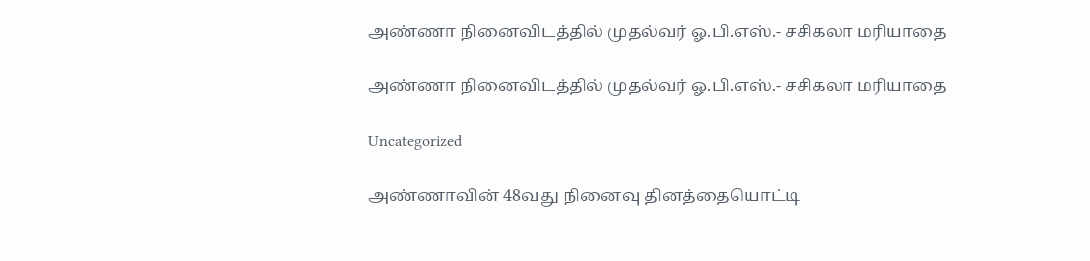அண்ணா நினைவிடத்தில் முதல்வர் ஓ.பி.எஸ்.- சசிகலா மரியாதை

அண்ணா நினைவிடத்தில் முதல்வர் ஓ.பி.எஸ்.- சசிகலா மரியாதை

Uncategorized

அண்ணாவின் 48வது நினைவு தினத்தையொட்டி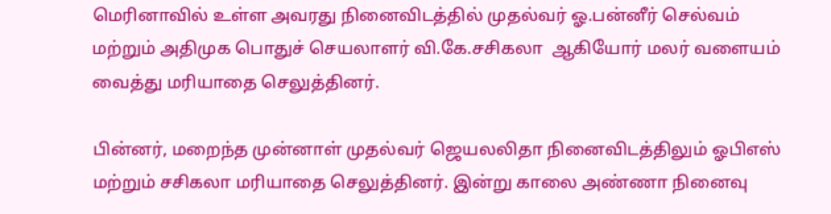மெரினாவில் உள்ள அவரது நினைவிடத்தில் முதல்வர் ஓ.பன்னீர் செல்வம் மற்றும் அதிமுக பொதுச் செயலாளர் வி.கே.சசிகலா  ஆகியோர் மலர் வளையம் வைத்து மரியாதை செலுத்தினர்.

பின்னர், மறைந்த முன்னாள் முதல்வர் ஜெயலலிதா நினைவிடத்திலும் ஓபிஎஸ் மற்றும் சசிகலா மரியாதை செலுத்தினர். இன்று காலை அண்ணா நினைவு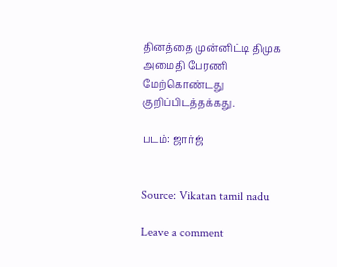தினத்தை முன்னிட்டி திமுக அமைதி பேரணி மேற்கொண்டது குறிப்பிடத்தக்கது.

படம்: ஜார்ஜ்


Source: Vikatan tamil nadu

Leave a comment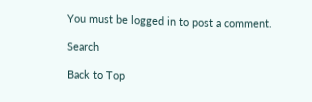You must be logged in to post a comment.

Search

Back to Top